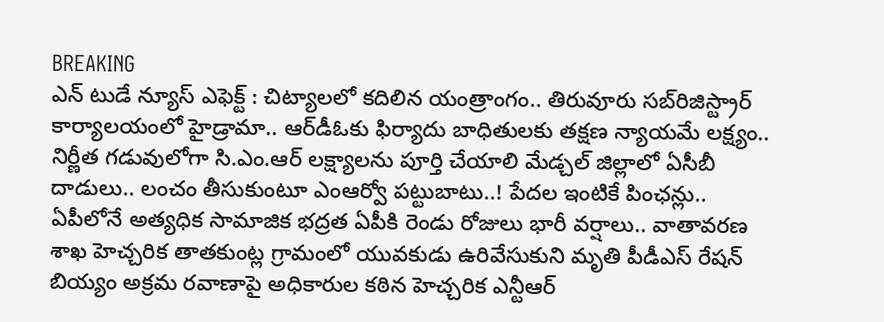BREAKING
ఎన్ టుడే న్యూస్ ఎఫెక్ట్ : చిట్యాలలో కదిలిన యంత్రాంగం.. తిరువూరు సబ్‌రిజిస్ట్రార్ కార్యాలయంలో హైడ్రామా.. ఆర్‌డీఓకు ఫిర్యాదు బాధితులకు తక్షణ న్యాయమే లక్ష్యం.. నిర్ణీత గడువులోగా సి.ఎం.ఆర్ లక్ష్యాలను పూర్తి చేయాలి మేడ్చల్ జిల్లాలో ఏసీబీ దాడులు.. లంచం తీసుకుంటూ ఎంఆర్వో పట్టుబాటు..! పేదల ఇంటికే పింఛన్లు.. ఏపీలోనే అత్యధిక సామాజిక భద్రత ఏపీకి రెండు రోజులు భారీ వర్షాలు.. వాతావరణ శాఖ హెచ్చరిక తాతకుంట్ల గ్రామంలో యువకుడు ఉరివేసుకుని మృతి పీడీఎస్ రేషన్ బియ్యం అక్రమ రవాణాపై అధికారుల కఠిన హెచ్చరిక ఎన్టీఆర్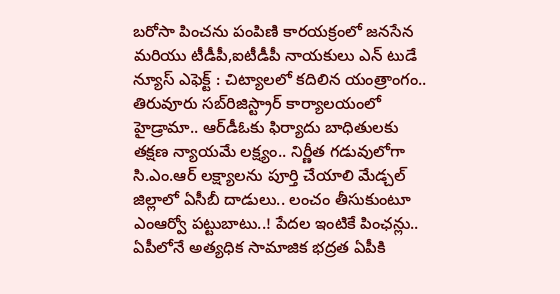బరోసా పించను పంపిణి కారయక్రంలో జనసేన మరియు టీడీపీ,ఐటీడీపీ నాయకులు ఎన్ టుడే న్యూస్ ఎఫెక్ట్ : చిట్యాలలో కదిలిన యంత్రాంగం.. తిరువూరు సబ్‌రిజిస్ట్రార్ కార్యాలయంలో హైడ్రామా.. ఆర్‌డీఓకు ఫిర్యాదు బాధితులకు తక్షణ న్యాయమే లక్ష్యం.. నిర్ణీత గడువులోగా సి.ఎం.ఆర్ లక్ష్యాలను పూర్తి చేయాలి మేడ్చల్ జిల్లాలో ఏసీబీ దాడులు.. లంచం తీసుకుంటూ ఎంఆర్వో పట్టుబాటు..! పేదల ఇంటికే పింఛన్లు.. ఏపీలోనే అత్యధిక సామాజిక భద్రత ఏపీకి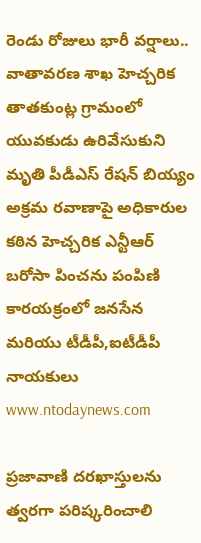రెండు రోజులు భారీ వర్షాలు.. వాతావరణ శాఖ హెచ్చరిక తాతకుంట్ల గ్రామంలో యువకుడు ఉరివేసుకుని మృతి పీడీఎస్ రేషన్ బియ్యం అక్రమ రవాణాపై అధికారుల కఠిన హెచ్చరిక ఎన్టీఆర్ బరోసా పించను పంపిణి కారయక్రంలో జనసేన మరియు టీడీపీ,ఐటీడీపీ నాయకులు
www.ntodaynews.com

ప్రజావాణి దరఖాస్తులను త్వరగా పరిష్కరించాలి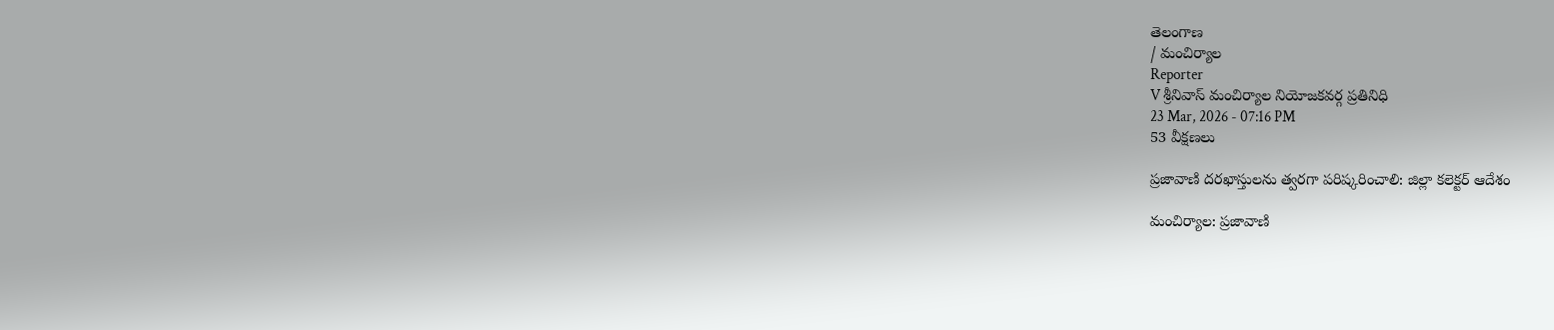తెలంగాణ
/ మంచిర్యాల
Reporter
V శ్రీనివాస్ మంచిర్యాల నియోజకవర్గ ప్రతినిధి
23 Mar, 2026 - 07:16 PM
53 వీక్షణలు

ప్రజావాణి దరఖాస్తులను త్వరగా పరిష్కరించాలి: జిల్లా కలెక్టర్ ఆదేశం

మంచిర్యాల: ప్రజావాణి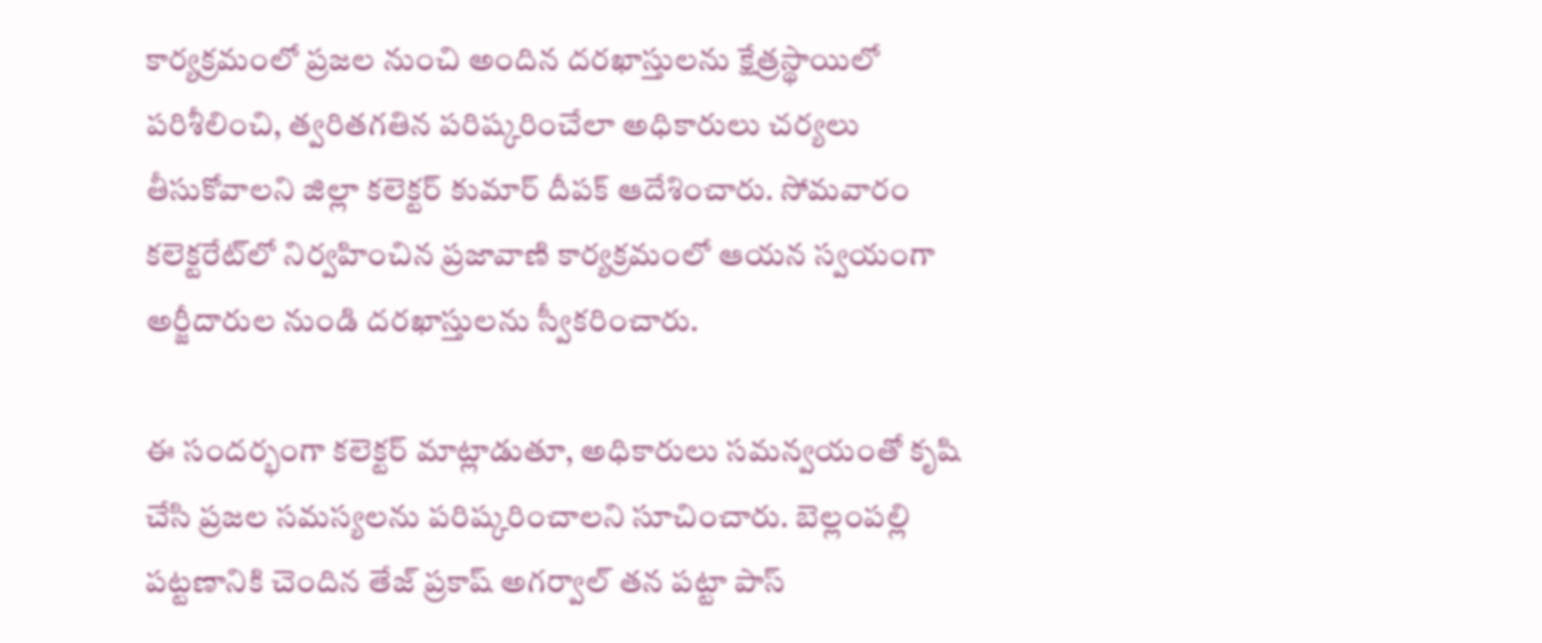కార్యక్రమంలో ప్రజల నుంచి అందిన దరఖాస్తులను క్షేత్రస్థాయిలో పరిశీలించి, త్వరితగతిన పరిష్కరించేలా అధికారులు చర్యలు తీసుకోవాలని జిల్లా కలెక్టర్ కుమార్ దీపక్ ఆదేశించారు. సోమవారం కలెక్టరేట్‌లో నిర్వహించిన ప్రజావాణి కార్యక్రమంలో ఆయన స్వయంగా అర్జీదారుల నుండి దరఖాస్తులను స్వీకరించారు.

ఈ సందర్భంగా కలెక్టర్ మాట్లాడుతూ, అధికారులు సమన్వయంతో కృషి చేసి ప్రజల సమస్యలను పరిష్కరించాలని సూచించారు. బెల్లంపల్లి పట్టణానికి చెందిన తేజ్ ప్రకాష్ అగర్వాల్ తన పట్టా పాస్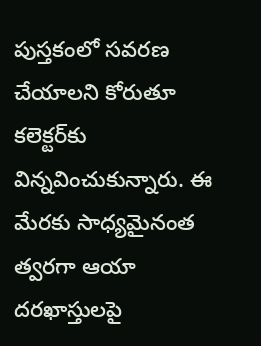పుస్తకంలో సవరణ చేయాలని కోరుతూ కలెక్టర్‌కు విన్నవించుకున్నారు. ఈ మేరకు సాధ్యమైనంత త్వరగా ఆయా దరఖాస్తులపై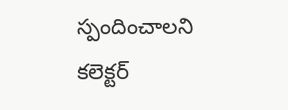స్పందించాలని కలెక్టర్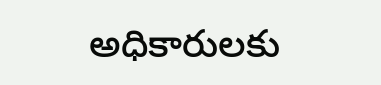అధికారులకు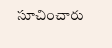సూచించారు